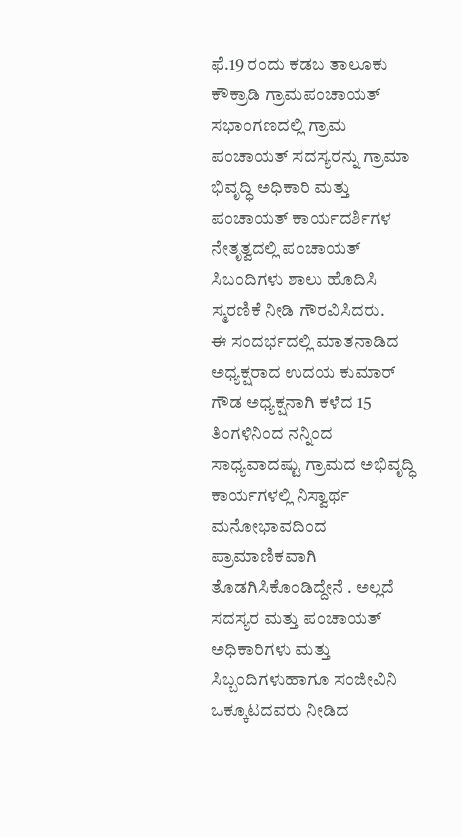ಫೆ.19 ರಂದು ಕಡಬ ತಾಲೂಕು ಕೌಕ್ರಾಡಿ ಗ್ರಾಮಪಂಚಾಯತ್ ಸಭಾಂಗಣದಲ್ಲಿ ಗ್ರಾಮ ಪಂಚಾಯತ್ ಸದಸ್ಯರನ್ನು ಗ್ರಾಮಾ ಭಿವೃದ್ಧಿ ಅಧಿಕಾರಿ ಮತ್ತು ಪಂಚಾಯತ್ ಕಾರ್ಯದರ್ಶಿಗಳ ನೇತೃತ್ವದಲ್ಲಿ ಪಂಚಾಯತ್ ಸಿಬಂದಿಗಳು ಶಾಲು ಹೊದಿಸಿ ಸ್ಮರಣಿಕೆ ನೀಡಿ ಗೌರವಿಸಿದರು.
ಈ ಸಂದರ್ಭದಲ್ಲಿ ಮಾತನಾಡಿದ ಅಧ್ಯಕ್ಷರಾದ ಉದಯ ಕುಮಾರ್ ಗೌಡ ಅಧ್ಯಕ್ಷನಾಗಿ ಕಳೆದ 15 ತಿಂಗಳಿನಿಂದ ನನ್ನಿಂದ ಸಾಧ್ಯವಾದಷ್ಟು ಗ್ರಾಮದ ಅಭಿವೃದ್ಧಿ ಕಾರ್ಯಗಳಲ್ಲಿ ನಿಸ್ವಾರ್ಥ ಮನೋಭಾವದಿಂದ ಪ್ರಾಮಾಣಿಕವಾಗಿ ತೊಡಗಿಸಿಕೊಂಡಿದ್ದೇನೆ . ಅಲ್ಲದೆ ಸದಸ್ಯರ ಮತ್ತು ಪಂಚಾಯತ್ ಅಧಿಕಾರಿಗಳು ಮತ್ತು ಸಿಬ್ಬಂದಿಗಳುಹಾಗೂ ಸಂಜೀವಿನಿ ಒಕ್ಕೂಟದವರು ನೀಡಿದ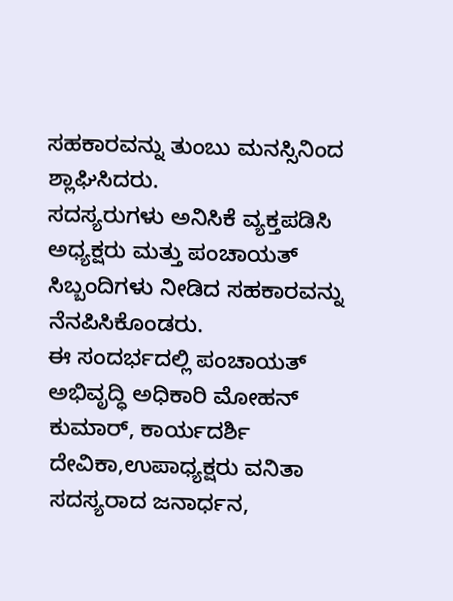ಸಹಕಾರವನ್ನು ತುಂಬು ಮನಸ್ಸಿನಿಂದ ಶ್ಲಾಘಿಸಿದರು.
ಸದಸ್ಯರುಗಳು ಅನಿಸಿಕೆ ವ್ಯಕ್ತಪಡಿಸಿ ಅಧ್ಯಕ್ಷರು ಮತ್ತು ಪಂಚಾಯತ್ ಸಿಬ್ಬಂದಿಗಳು ನೀಡಿದ ಸಹಕಾರವನ್ನು ನೆನಪಿಸಿಕೊಂಡರು.
ಈ ಸಂದರ್ಭದಲ್ಲಿ ಪಂಚಾಯತ್ ಅಭಿವೃದ್ಧಿ ಅಧಿಕಾರಿ ಮೋಹನ್ ಕುಮಾರ್, ಕಾರ್ಯದರ್ಶಿ ದೇವಿಕಾ,ಉಪಾಧ್ಯಕ್ಷರು ವನಿತಾ ಸದಸ್ಯರಾದ ಜನಾರ್ಧನ,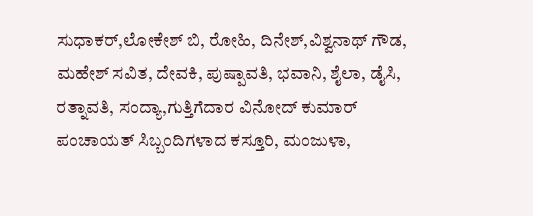ಸುಧಾಕರ್,ಲೋಕೇಶ್ ಬಿ, ರೋಹಿ, ದಿನೇಶ್,ವಿಶ್ವನಾಥ್ ಗೌಡ, ಮಹೇಶ್ ಸವಿತ, ದೇವಕಿ, ಪುಷ್ಪಾವತಿ, ಭವಾನಿ, ಶೈಲಾ, ಡೈಸಿ, ರತ್ನಾವತಿ, ಸಂದ್ಯಾ,ಗುತ್ತಿಗೆದಾರ ವಿನೋದ್ ಕುಮಾರ್
ಪಂಚಾಯತ್ ಸಿಬ್ಬಂದಿಗಳಾದ ಕಸ್ತೂರಿ, ಮಂಜುಳಾ,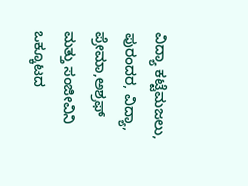ವಿದ್ಯಾ ಕಟ್ಟೆಮಜಲು, ಪುರಂದರ, ವಿದ್ಯಾ, ಪ್ರೇಮಾ,ಅಶ್ರಫ್ ಮತ್ತು ಸಂಜೀವಿನಿ ಒಕ್ಕೂಟದ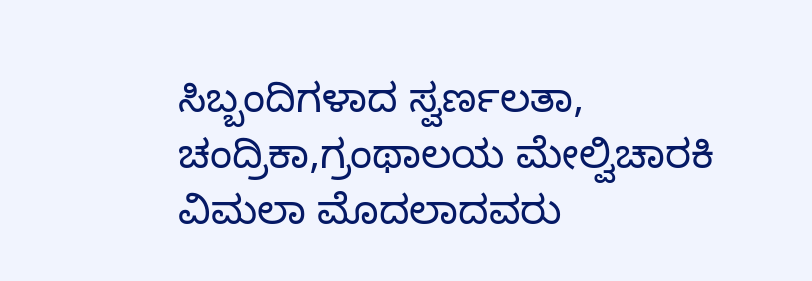ಸಿಬ್ಬಂದಿಗಳಾದ ಸ್ವರ್ಣಲತಾ, ಚಂದ್ರಿಕಾ,ಗ್ರಂಥಾಲಯ ಮೇಲ್ವಿಚಾರಕಿ ವಿಮಲಾ ಮೊದಲಾದವರು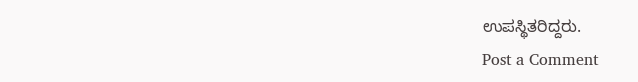ಉಪಸ್ಥಿತರಿದ್ದರು.
Post a Comment